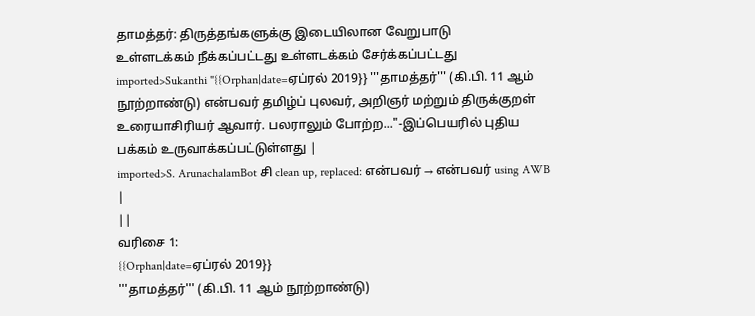தாமத்தர்: திருத்தங்களுக்கு இடையிலான வேறுபாடு
உள்ளடக்கம் நீக்கப்பட்டது உள்ளடக்கம் சேர்க்கப்பட்டது
imported>Sukanthi "{{Orphan|date=ஏப்ரல் 2019}} '''தாமத்தர்''' (கி.பி. 11 ஆம் நூற்றாண்டு) என்பவர் தமிழ்ப் புலவர், அறிஞர் மற்றும் திருக்குறள் உரையாசிரியர் ஆவார். பலராலும் போற்ற..."-இப்பெயரில் புதிய பக்கம் உருவாக்கப்பட்டுள்ளது |
imported>S. ArunachalamBot சி clean up, replaced: என்பவர் → என்பவர் using AWB |
||
வரிசை 1:
{{Orphan|date=ஏப்ரல் 2019}}
'''தாமத்தர்''' (கி.பி. 11 ஆம் நூற்றாண்டு)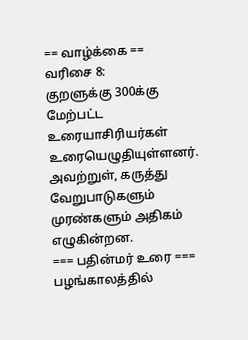== வாழ்க்கை ==
வரிசை 8:
குறளுக்கு 300க்கு மேற்பட்ட உரையாசிரியர்கள் உரையெழுதியுள்ளனர். அவற்றுள், கருத்து வேறுபாடுகளும் முரண்களும் அதிகம் எழுகின்றன.
=== பதின்மர் உரை ===
பழங்காலத்தில்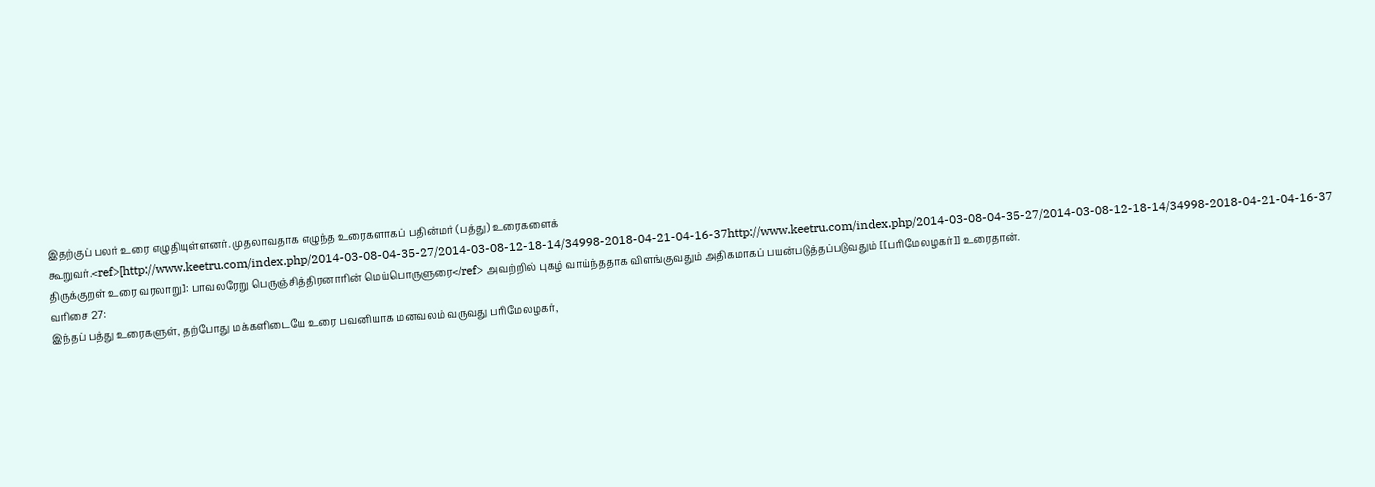இதற்குப் பலர் உரை எழுதியுள்ளனர். முதலாவதாக எழுந்த உரைகளாகப் பதின்மர் (பத்து) உரைகளைக் கூறுவர்.<ref>[http://www.keetru.com/index.php/2014-03-08-04-35-27/2014-03-08-12-18-14/34998-2018-04-21-04-16-37http://www.keetru.com/index.php/2014-03-08-04-35-27/2014-03-08-12-18-14/34998-2018-04-21-04-16-37 திருக்குறள் உரை வரலாறு]: பாவலரேறு பெருஞ்சித்திரனாரின் மெய்பொருளுரை</ref> அவற்றில் புகழ் வாய்ந்ததாக விளங்குவதும் அதிகமாகப் பயன்படுத்தப்படுவதும் [[பரிமேலழகர்]] உரைதான்.
வரிசை 27:
இந்தப் பத்து உரைகளுள், தற்போது மக்களிடையே உரை பவனியாக மனவலம் வருவது பரிமேலழகர்,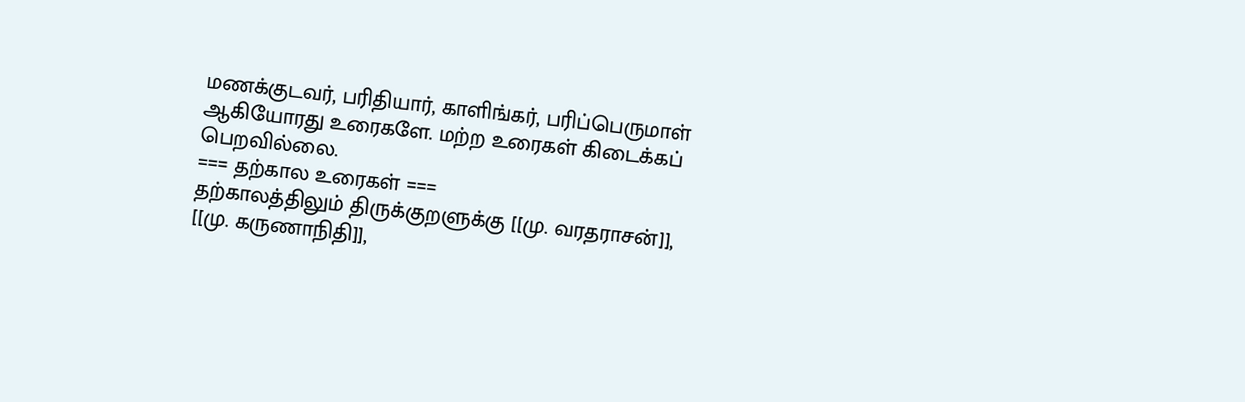மணக்குடவர், பரிதியார், காளிங்கர், பரிப்பெருமாள் ஆகியோரது உரைகளே. மற்ற உரைகள் கிடைக்கப் பெறவில்லை.
=== தற்கால உரைகள் ===
தற்காலத்திலும் திருக்குறளுக்கு [[மு. வரதராசன்]], [[மு. கருணாநிதி]],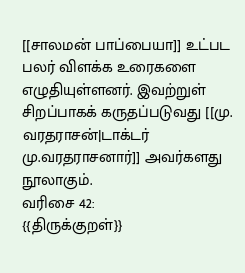[[சாலமன் பாப்பையா]] உட்பட பலர் விளக்க உரைகளை எழுதியுள்ளனர். இவற்றுள் சிறப்பாகக் கருதப்படுவது [[மு. வரதராசன்|டாக்டர் மு.வரதராசனார்]] அவர்களது நூலாகும்.
வரிசை 42:
{{திருக்குறள்}}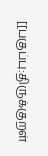[[பகுப்பு:திருக்குறள்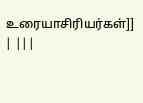உரையாசிரியர்கள்]]
| |||